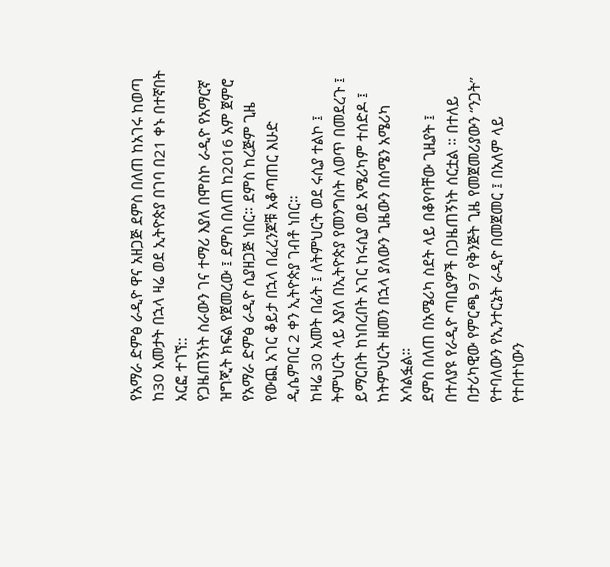የአማራ ድምፅ ራዲዮ ዋና አዘጋጅ ደምስ በለጠ ከአገሩ ከወጣ ከ30 አመታት በኋላ ዛሬ ወደ ኢትዮጵያ በገባ በ21 ቀኑ በተኛበት አርፎ ተገኘ::
የጋዜጠኝነት ስራውን ገና ተማሪ እያለ በሞስኮ ራዲዮ የአማርኛ ዝግጂት ክፍል የጀመረው ፤ ደምስ በለጠ ከ2016 አም ጀምሮ የአማራ ድምፅ ራዲዮ ሲያዘጋጅ ነበር። ደምስ ከረጅም ጊዜ የውጪ አገር ቆይታ በኋላ በፈረንጆቹ አቆጣጠር እሁድ ዲሴምበር 2 ቀን ኢትዮጵያ ገብቶ ነበር።
ከዛሬ 30 አመት በፊት ፤ ለትምህርት ወደ ሩሲያ ተልኮ ፤ ትምህርት ላይ እያለ በኢትዮጵያ የመንግስት ለወጥ በመደረጉ ፤ ይማርበት ከነበረበት አገር ከሩሲያ ወደ አሜሪካም ተሰድዶ ፤ ከትምህርት ዘመን በኋላ ያለውን ጊዜውን በሰሜን አሜሪካ አሳልፏል።
ደምስ በለጠ በአሜሪካ ስደት ላይ በቆየባቸው ጊዚያት ፤ በተለያዩ የራዲዮ ጣቢያዎች በጋዜጠኝነት ሰርቷል ። በተለይ በታሪካዊው የምርጫ 97 የቅንጅት ጊዜ የመጀመሪያውን “ንጋት” የተባለውን የኢንተርኔት ራዲዮ በመጀመር ፤ በአለም ላይ የተበተነውን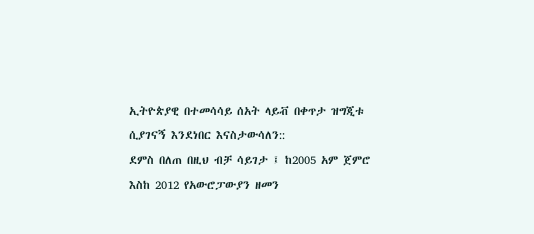ኢትዮጵያዊ በተመሳሳይ ሰአት ላይቭ በቀጥታ ዝግጂቱ ሲያገናኝ እንደነበር እናስታውሳለን::
ደምስ በለጠ በዚህ ብቻ ሳይገታ ፤ ከ2005 አም ጀምሮ እስከ 2012 የአውሮፓውያን ዘመን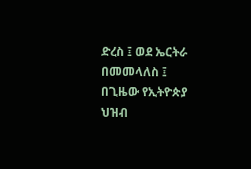ድረስ ፤ ወደ ኤርትራ በመመላለስ ፤ በጊዜው የኢትዮጵያ ህዝብ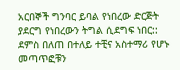አርበኞች ግንባር ይባል የነበረው ድርጅት ያደርግ የነበረውን ትግል ሲደግፍ ነበር::
ደምስ በለጠ በተለይ ተቺና አስተማሪ የሆኑ መጣጥፎቹን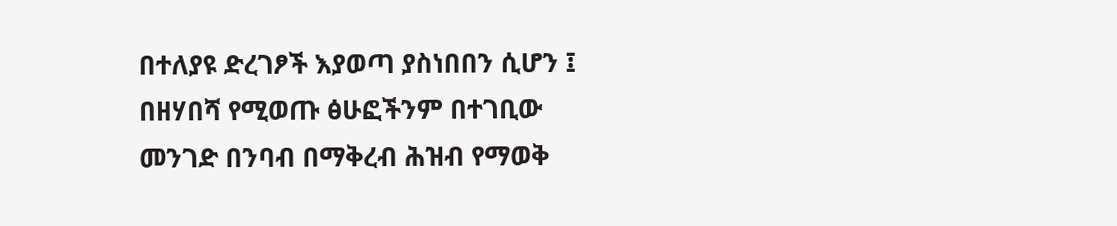በተለያዩ ድረገፆች እያወጣ ያስነበበን ሲሆን ፤ በዘሃበሻ የሚወጡ ፅሁፎችንም በተገቢው መንገድ በንባብ በማቅረብ ሕዝብ የማወቅ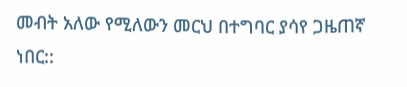መብት አለው የሚለውን መርህ በተግባር ያሳየ ጋዜጠኛ ነበር::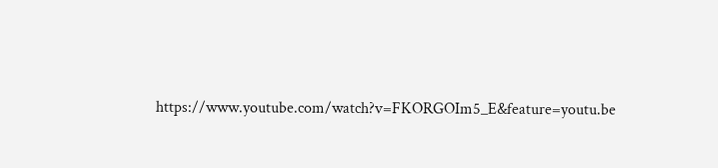https://www.youtube.com/watch?v=FKORGOIm5_E&feature=youtu.be